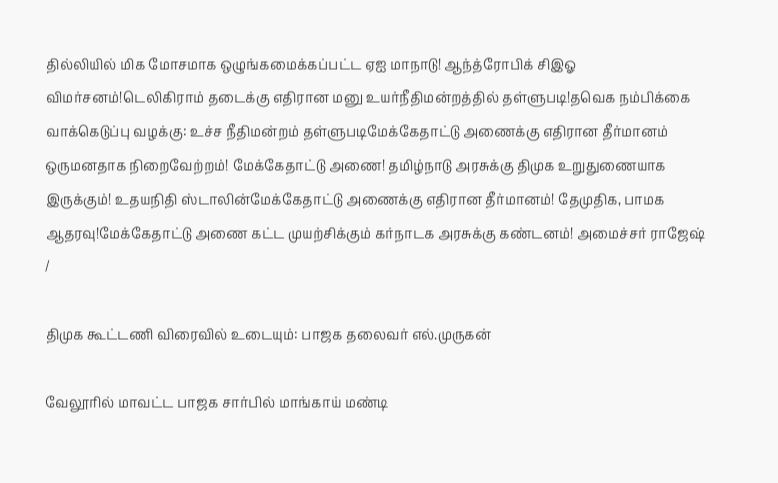தில்லியில் மிக மோசமாக ஒழுங்கமைக்கப்பட்ட ஏஐ மாநாடு! ஆந்த்ரோபிக் சிஇஓ விமர்சனம்!டெலிகிராம் தடைக்கு எதிரான மனு உயர்நீதிமன்றத்தில் தள்ளுபடி!தவெக நம்பிக்கை வாக்கெடுப்பு வழக்கு: உச்ச நீதிமன்றம் தள்ளுபடிமேக்கேதாட்டு அணைக்கு எதிரான தீர்மானம் ஒருமனதாக நிறைவேற்றம்! மேக்கேதாட்டு அணை! தமிழ்நாடு அரசுக்கு திமுக உறுதுணையாக இருக்கும்! உதயநிதி ஸ்டாலின்மேக்கேதாட்டு அணைக்கு எதிரான தீர்மானம்! தேமுதிக, பாமக ஆதரவு!மேக்கேதாட்டு அணை கட்ட முயற்சிக்கும் கர்நாடக அரசுக்கு கண்டனம்! அமைச்சர் ராஜேஷ்
/

திமுக கூட்டணி விரைவில் உடையும்: பாஜக தலைவர் எல்.முருகன்

வேலூரில் மாவட்ட பாஜக சார்பில் மாங்காய் மண்டி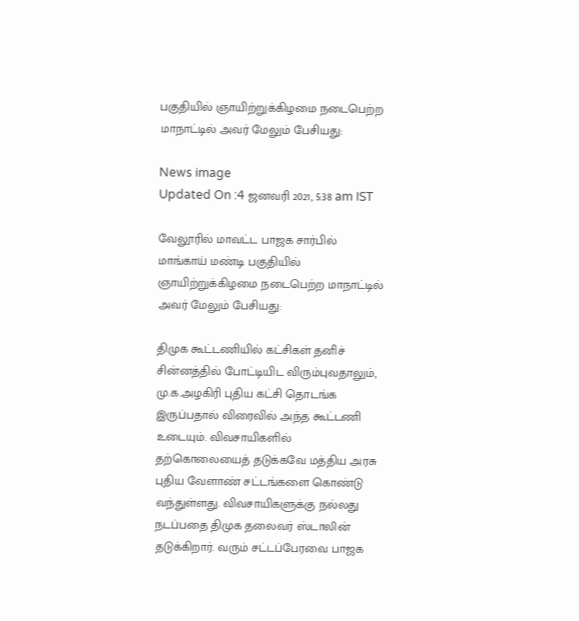பகுதியில் ஞாயிற்றுக்கிழமை நடைபெற்ற மாநாட்டில் அவர் மேலும் பேசியது:

News image
Updated On :4 ஜனவரி 2021, 5:38 am IST

வேலூரில் மாவட்ட பாஜக சார்பில் மாங்காய் மண்டி பகுதியில் ஞாயிற்றுக்கிழமை நடைபெற்ற மாநாட்டில் அவர் மேலும் பேசியது:

திமுக கூட்டணியில் கட்சிகள் தனிச் சின்னத்தில் போட்டியிட விரும்புவதாலும், மு.க.அழகிரி புதிய கட்சி தொடங்க இருப்பதால் விரைவில் அந்த கூட்டணி உடையும். விவசாயிகளில் தற்கொலையைத் தடுக்கவே மத்திய அரசு புதிய வேளாண் சட்டங்களை கொண்டு வந்துள்ளது. விவசாயிகளுக்கு நல்லது நடப்பதை திமுக தலைவர் ஸ்டாலின் தடுக்கிறார். வரும் சட்டப்பேரவை பாஜக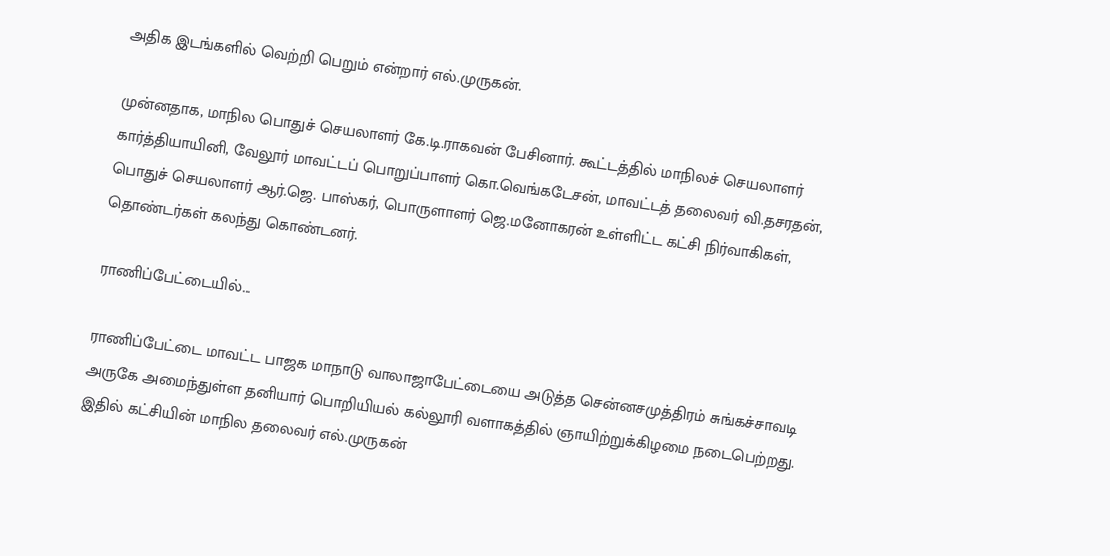அதிக இடங்களில் வெற்றி பெறும் என்றார் எல்.முருகன்.

முன்னதாக, மாநில பொதுச் செயலாளர் கே.டி.ராகவன் பேசினார். கூட்டத்தில் மாநிலச் செயலாளர் கார்த்தியாயினி, வேலூர் மாவட்டப் பொறுப்பாளர் கொ.வெங்கடேசன், மாவட்டத் தலைவர் வி.தசரதன், பொதுச் செயலாளர் ஆர்.ஜெ. பாஸ்கர், பொருளாளர் ஜெ.மனோகரன் உள்ளிட்ட கட்சி நிர்வாகிகள், தொண்டர்கள் கலந்து கொண்டனர்.

ராணிப்பேட்டையில்...

ராணிப்பேட்டை மாவட்ட பாஜக மாநாடு வாலாஜாபேட்டையை அடுத்த சென்னசமுத்திரம் சுங்கச்சாவடி அருகே அமைந்துள்ள தனியார் பொறியியல் கல்லூரி வளாகத்தில் ஞாயிற்றுக்கிழமை நடைபெற்றது. இதில் கட்சியின் மாநில தலைவர் எல்.முருகன்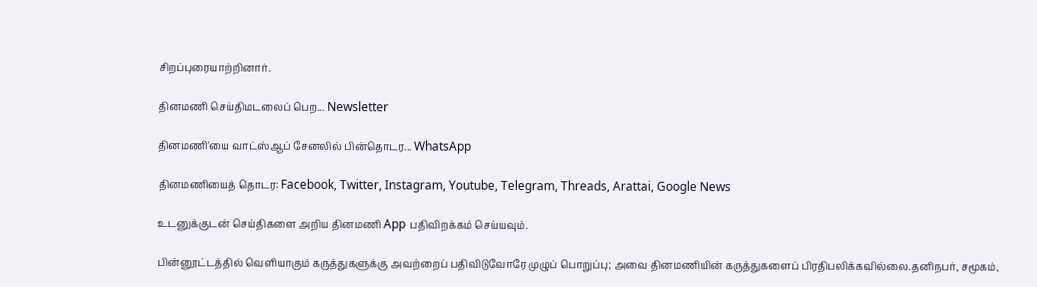சிறப்புரையாற்றினார்.

தினமணி செய்திமடலைப் பெற... Newsletter

தினமணி'யை வாட்ஸ்ஆப் சேனலில் பின்தொடர... WhatsApp

தினமணியைத் தொடர: Facebook, Twitter, Instagram, Youtube, Telegram, Threads, Arattai, Google News

உடனுக்குடன் செய்திகளை அறிய தினமணி App பதிவிறக்கம் செய்யவும்.

பின்னூட்டத்தில் வெளியாகும் கருத்துகளுக்கு அவற்றைப் பதிவிடுவோரே முழுப் பொறுப்பு; அவை தினமணியின் கருத்துகளைப் பிரதிபலிக்கவில்லை.தனிநபர், சமூகம்,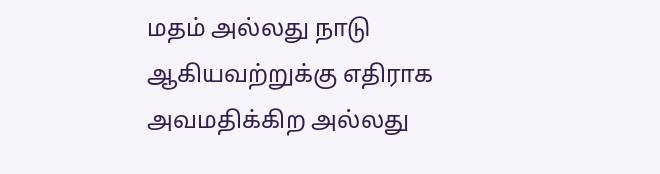மதம் அல்லது நாடு ஆகியவற்றுக்கு எதிராக அவமதிக்கிற அல்லது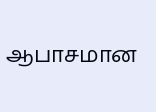ஆபாசமான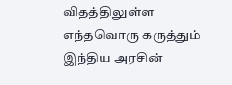விதத்திலுள்ள எந்தவொரு கருத்தும் இந்திய அரசின்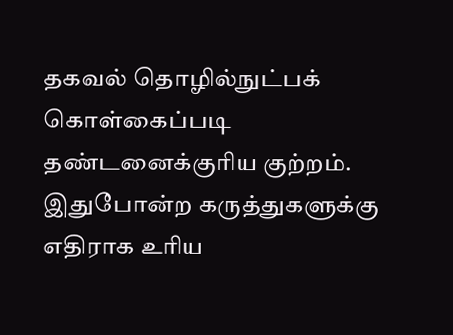தகவல் தொழில்நுட்பக் கொள்கைப்படி தண்டனைக்குரிய குற்றம். இதுபோன்ற கருத்துகளுக்கு எதிராக உரிய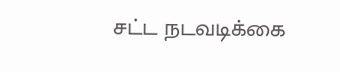சட்ட நடவடிக்கை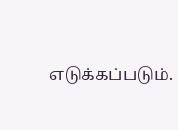எடுக்கப்படும்.